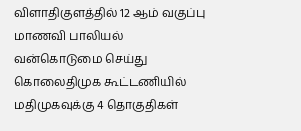விளாதிகுளத்தில் 12 ஆம் வகுப்பு மாணவி பாலியல் வன்கொடுமை செய்து கொலைதிமுக கூட்டணியில் மதிமுகவுக்கு 4 தொகுதிகள்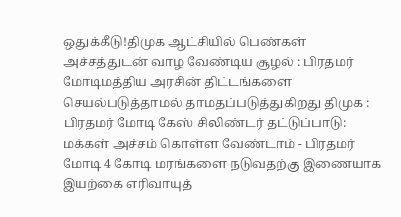ஒதுக்கீடு!திமுக ஆட்சியில் பெண்கள் அச்சத்துடன் வாழ வேண்டிய சூழல் : பிரதமர் மோடிமத்திய அரசின் திட்டங்களை செயல்படுத்தாமல் தாமதப்படுத்துகிறது திமுக : பிரதமர் மோடி கேஸ் சிலிண்டர் தட்டுப்பாடு: மக்கள் அச்சம் கொள்ள வேண்டாம் - பிரதமர் மோடி 4 கோடி மரங்களை நடுவதற்கு இணையாக இயற்கை எரிவாயுத்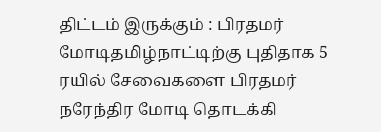திட்டம் இருக்கும் : பிரதமர் மோடிதமிழ்நாட்டிற்கு புதிதாக 5 ரயில் சேவைகளை பிரதமர் நரேந்திர மோடி தொடக்கி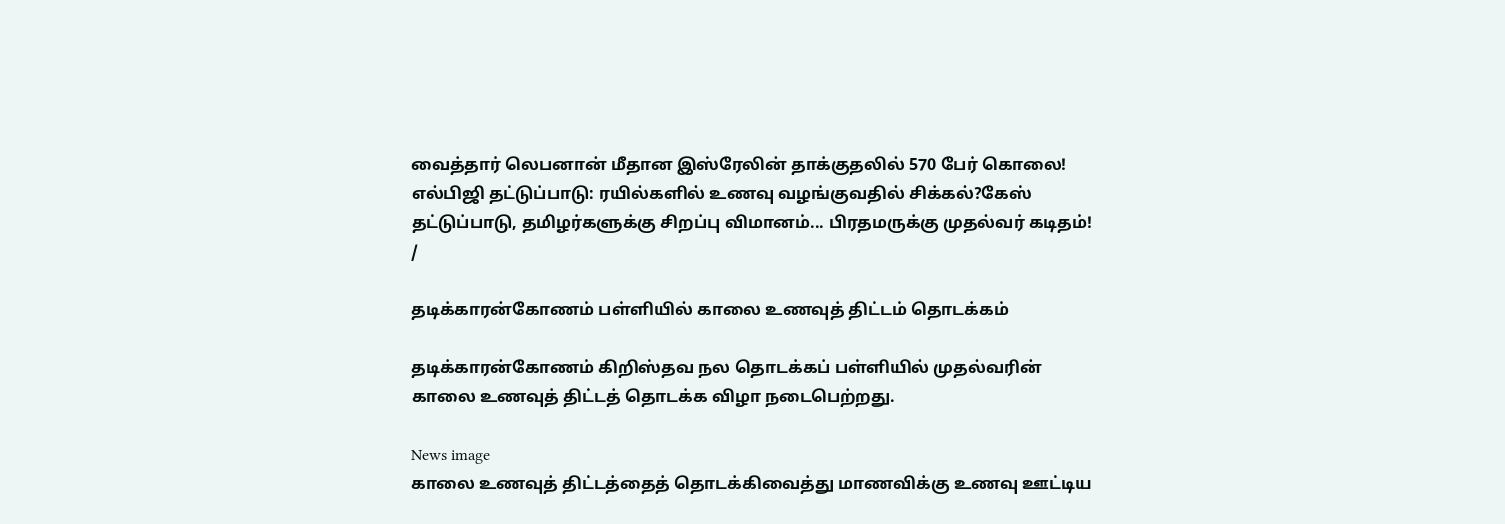வைத்தார் லெபனான் மீதான இஸ்ரேலின் தாக்குதலில் 570 பேர் கொலை! எல்பிஜி தட்டுப்பாடு: ரயில்களில் உணவு வழங்குவதில் சிக்கல்?கேஸ் தட்டுப்பாடு, தமிழர்களுக்கு சிறப்பு விமானம்... பிரதமருக்கு முதல்வர் கடிதம்!
/

தடிக்காரன்கோணம் பள்ளியில் காலை உணவுத் திட்டம் தொடக்கம்

தடிக்காரன்கோணம் கிறிஸ்தவ நல தொடக்கப் பள்ளியில் முதல்வரின் காலை உணவுத் திட்டத் தொடக்க விழா நடைபெற்றது.

News image
காலை உணவுத் திட்டத்தைத் தொடக்கிவைத்து மாணவிக்கு உணவு ஊட்டிய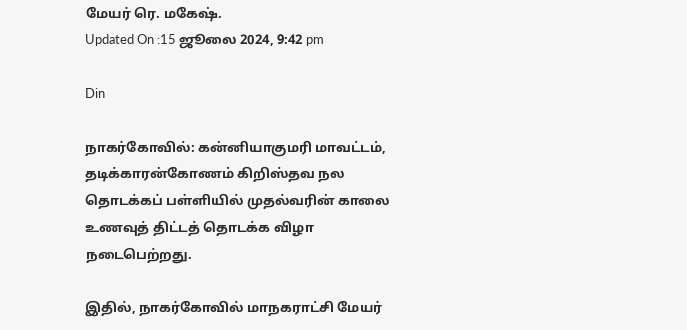மேயர் ரெ. மகேஷ்.
Updated On :15 ஜூலை 2024, 9:42 pm

Din

நாகர்கோவில்: கன்னியாகுமரி மாவட்டம், தடிக்காரன்கோணம் கிறிஸ்தவ நல தொடக்கப் பள்ளியில் முதல்வரின் காலை உணவுத் திட்டத் தொடக்க விழா நடைபெற்றது.

இதில், நாகர்கோவில் மாநகராட்சி மேயர்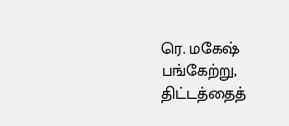ரெ. மகேஷ் பங்கேற்று, திட்டத்தைத்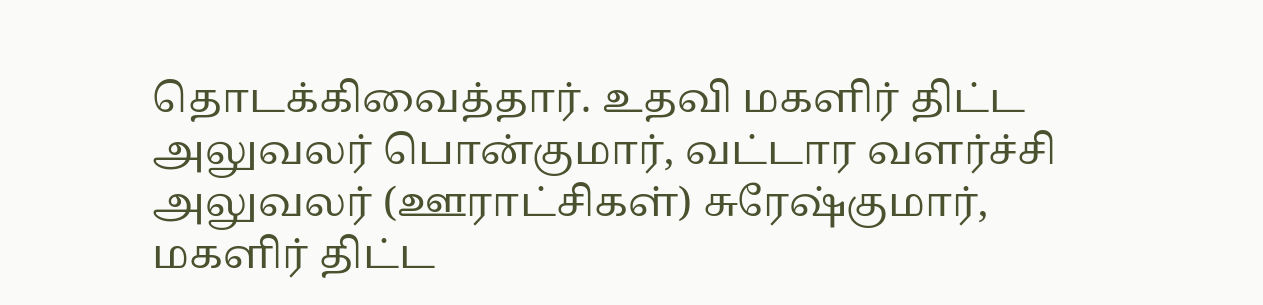தொடக்கிவைத்தார். உதவி மகளிர் திட்ட அலுவலர் பொன்குமார், வட்டார வளர்ச்சி அலுவலர் (ஊராட்சிகள்) சுரேஷ்குமார், மகளிர் திட்ட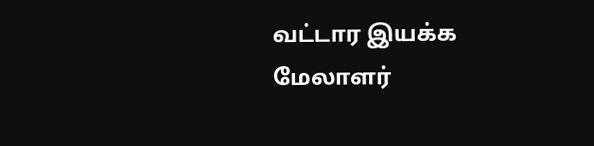வட்டார இயக்க மேலாளர்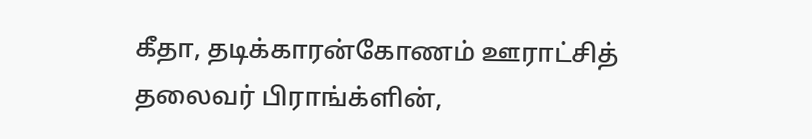கீதா, தடிக்காரன்கோணம் ஊராட்சித் தலைவர் பிராங்க்ளின்,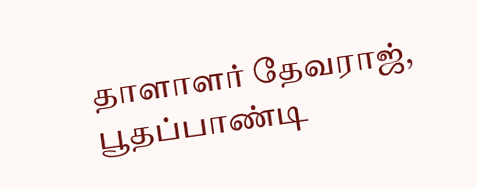தாளாளர் தேவராஜ், பூதப்பாண்டி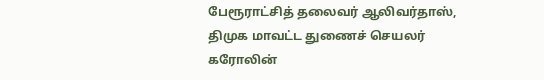பேரூராட்சித் தலைவர் ஆலிவர்தாஸ், திமுக மாவட்ட துணைச் செயலர் கரோலின்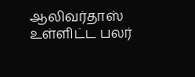ஆலிவர்தாஸ் உள்ளிட்ட பலர்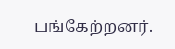பங்கேற்றனர்.